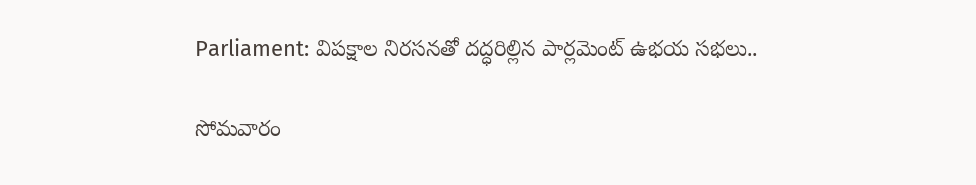Parliament: విపక్షాల నిరసనతో దద్ధరిల్లిన పార్లమెంట్ ఉభయ సభలు..

సోమవారం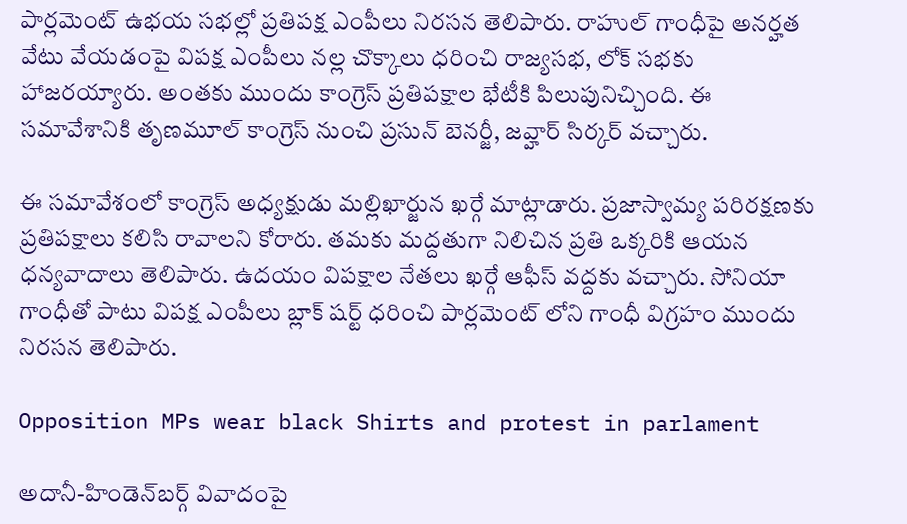పార్లమెంట్ ఉభయ సభల్లో ప్రతిపక్ష ఎంపీలు నిరసన తెలిపారు. రాహుల్ గాంధీపై అనర్హత వేటు వేయడంపై విపక్ష ఎంపీలు నల్ల చొక్కాలు ధరించి రాజ్యసభ, లోక్ సభకు హాజరయ్యారు. అంతకు ముందు కాంగ్రెస్ ప్రతిపక్షాల భేటీకి పిలుపునిచ్చింది. ఈ సమావేశానికి తృణమూల్ కాంగ్రెస్ నుంచి ప్రసున్ బెనర్జీ, జవ్హార్ సిర్కర్ వచ్చారు.

ఈ సమావేశంలో కాంగ్రెస్ అధ్యక్షుడు మల్లిఖార్జున ఖర్గే మాట్లాడారు. ప్రజాస్వామ్య పరిరక్షణకు ప్రతిపక్షాలు కలిసి రావాలని కోరారు. తమకు మద్దతుగా నిలిచిన ప్రతి ఒక్కరికి ఆయన ధన్యవాదాలు తెలిపారు. ఉదయం విపక్షాల నేతలు ఖర్గే ఆఫీస్ వద్దకు వచ్చారు. సోనియా గాంధీతో పాటు విపక్ష ఎంపీలు బ్లాక్ షర్ట్ ధరించి పార్లమెంట్ లోని గాంధీ విగ్రహం ముందు నిరసన తెలిపారు.

Opposition MPs wear black Shirts and protest in parlament

అదానీ-హిండెన్‌బర్గ్ వివాదంపై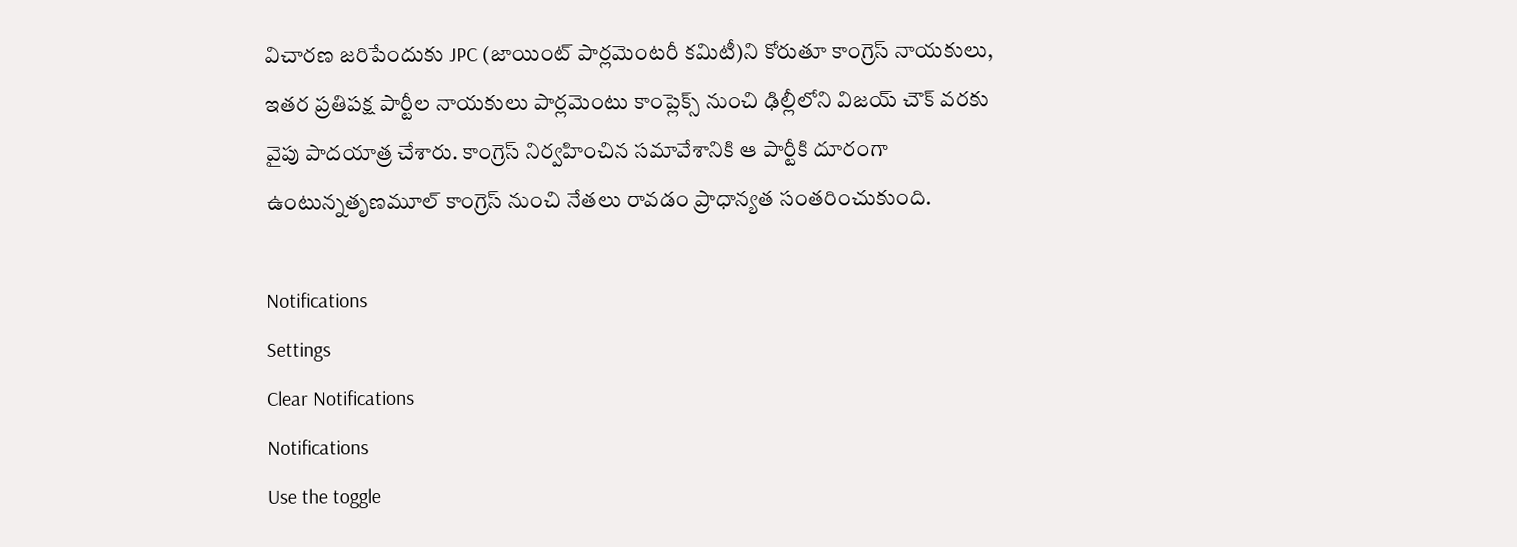విచారణ జరిపేందుకు JPC (జాయింట్ పార్లమెంటరీ కమిటీ)ని కోరుతూ కాంగ్రెస్ నాయకులు, ఇతర ప్రతిపక్ష పార్టీల నాయకులు పార్లమెంటు కాంప్లెక్స్ నుంచి ఢిల్లీలోని విజయ్ చౌక్ వరకు వైపు పాదయాత్ర చేశారు. కాంగ్రెస్ నిర్వహించిన సమావేశానికి ఆ పార్టీకి దూరంగా ఉంటున్నతృణమూల్ కాంగ్రెస్ నుంచి నేతలు రావడం ప్రాధాన్యత సంతరించుకుంది.

Notifications
Settings
Clear Notifications
Notifications
Use the toggle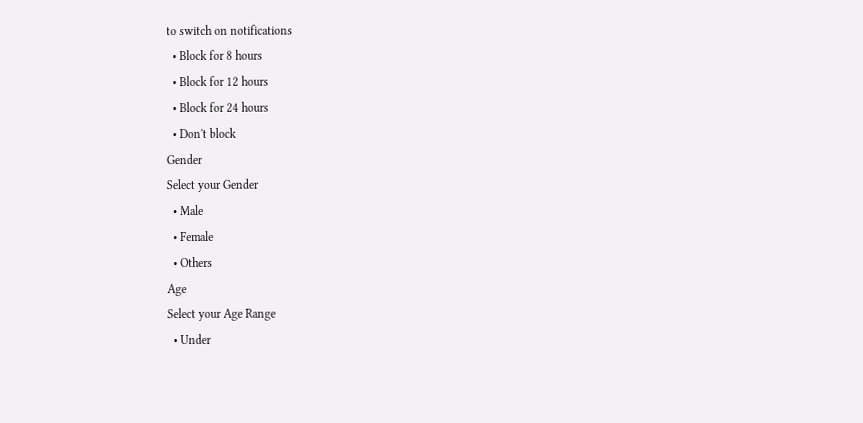to switch on notifications
  • Block for 8 hours
  • Block for 12 hours
  • Block for 24 hours
  • Don't block
Gender
Select your Gender
  • Male
  • Female
  • Others
Age
Select your Age Range
  • Under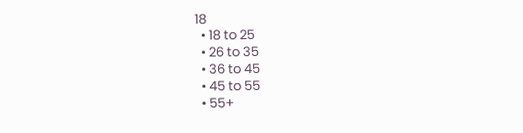18
  • 18 to 25
  • 26 to 35
  • 36 to 45
  • 45 to 55
  • 55+